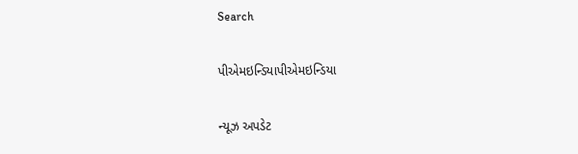Search

પીએમઇન્ડિયાપીએમઇન્ડિયા

ન્યૂઝ અપડેટ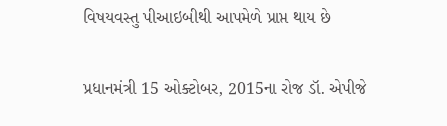વિષયવસ્તુ પીઆઇબીથી આપમેળે પ્રાપ્ત થાય છે

પ્રધાનમંત્રી 15 ઓક્ટોબર, 2015ના રોજ ડૉ. એપીજે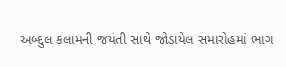અબ્દુલ કલામની જયંતી સાથે જોડાયેલ સમારોહમાં ભાગ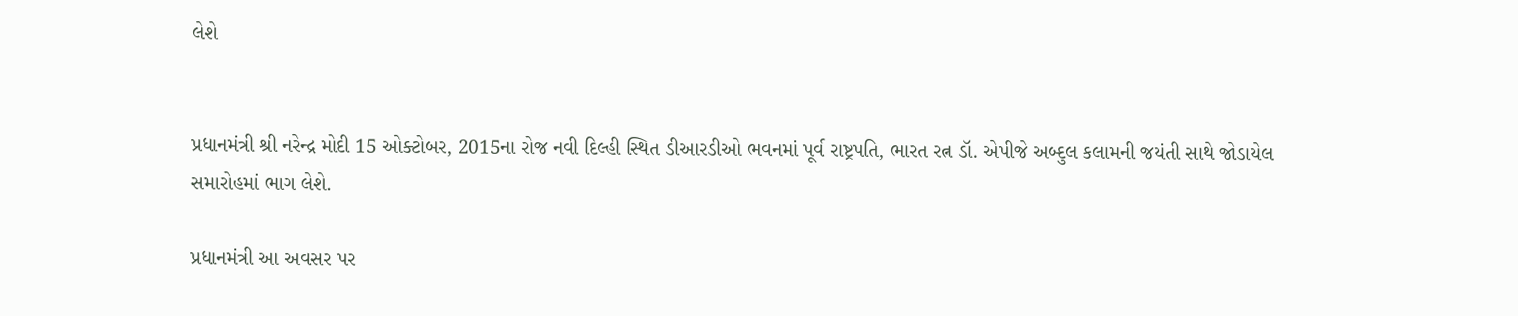લેશે


પ્રધાનમંત્રી શ્રી નરેન્દ્ર મોદી 15 ઓક્ટોબર, 2015ના રોજ નવી દિલ્હી સ્થિત ડીઆરડીઓ ભવનમાં પૂર્વ રાષ્ટ્રપતિ, ભારત રત્ન ડૉ. એપીજે અબ્દુલ કલામની જયંતી સાથે જોડાયેલ સમારોહમાં ભાગ લેશે.

પ્રધાનમંત્રી આ અવસર પર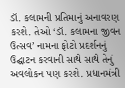ડૉ. કલામની પ્રતિમાનું અનાવરણ કરશે. તેઓ ‘ડૉ. કલામના જીવન ઉત્સવ’ નામના ફોટો પ્રદર્શનનું ઉદ્ઘાટન કરવાની સાથે સાથે તેનું અવલોકન પણ કરશે. પ્રધાનમંત્રી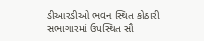ડીઆરડીઓ ભવન સ્થિત કોઠારી સભાગારમાં ઉપસ્થિત સૌ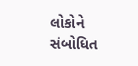લોકોને સંબોધિત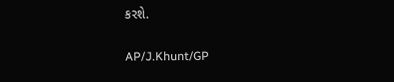કરશે.

AP/J.Khunt/GP